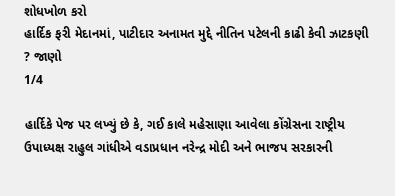શોધખોળ કરો
હાર્દિક ફરી મેદાનમાં, પાટીદાર અનામત મુદ્દે નીતિન પટેલની કાઢી કેવી ઝાટકણી ? જાણો
1/4

હાર્દિકે પેજ પર લખ્યું છે કે, ગઈ કાલે મહેસાણા આવેલા કોંગ્રેસના રાષ્ટ્રીય ઉપાધ્યક્ષ રાહુલ ગાંધીએ વડાપ્રધાન નરેન્દ્ર મોદી અને ભાજપ સરકારની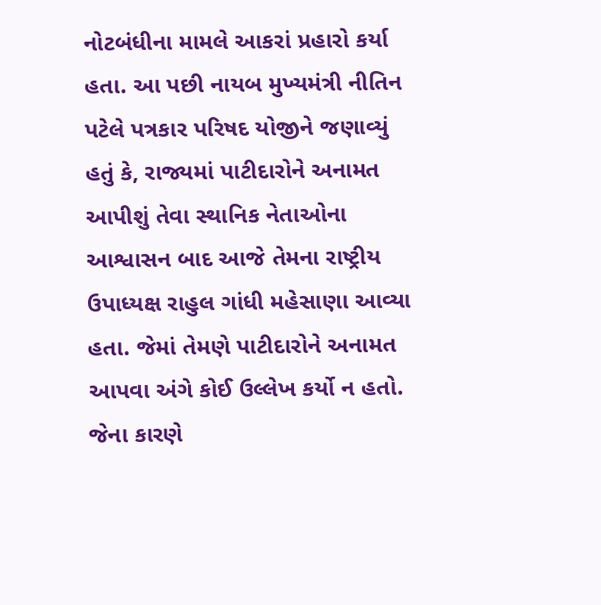નોટબંધીના મામલે આકરાં પ્રહારો કર્યા હતા. આ પછી નાયબ મુખ્યમંત્રી નીતિન પટેલે પત્રકાર પરિષદ યોજીને જણાવ્યું હતું કે, રાજ્યમાં પાટીદારોને અનામત આપીશું તેવા સ્થાનિક નેતાઓના આશ્વાસન બાદ આજે તેમના રાષ્ટ્રીય ઉપાધ્યક્ષ રાહુલ ગાંધી મહેસાણા આવ્યા હતા. જેમાં તેમણે પાટીદારોને અનામત આપવા અંગે કોઈ ઉલ્લેખ કર્યો ન હતો. જેના કારણે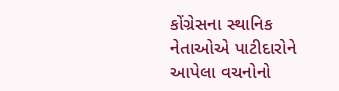કોંગ્રેસના સ્થાનિક નેતાઓએ પાટીદારોને આપેલા વચનોનો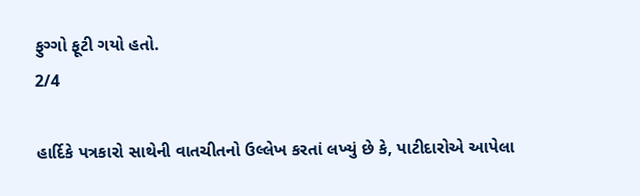ફુગ્ગો ફૂટી ગયો હતો.
2/4

હાર્દિકે પત્રકારો સાથેની વાતચીતનો ઉલ્લેખ કરતાં લખ્યું છે કે, પાટીદારોએ આપેલા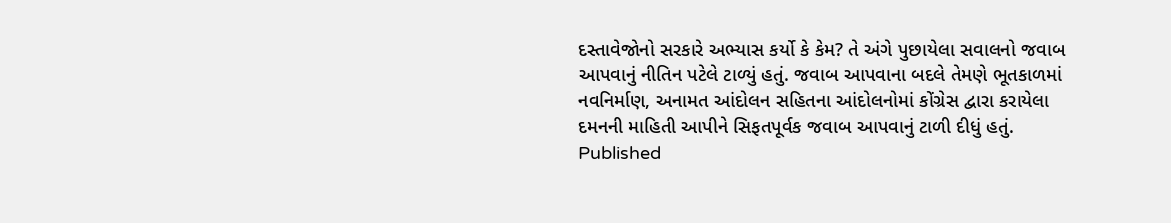દસ્તાવેજોનો સરકારે અભ્યાસ કર્યો કે કેમ? તે અંગે પુછાયેલા સવાલનો જવાબ આપવાનું નીતિન પટેલે ટાળ્યું હતું. જવાબ આપવાના બદલે તેમણે ભૂતકાળમાં નવનિર્માણ, અનામત આંદોલન સહિતના આંદોલનોમાં કોંગ્રેસ દ્વારા કરાયેલા દમનની માહિતી આપીને સિફતપૂર્વક જવાબ આપવાનું ટાળી દીધું હતું.
Published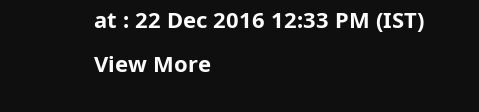at : 22 Dec 2016 12:33 PM (IST)
View More